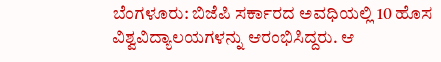ಬೆಂಗಳೂರು: ಬಿಜೆಪಿ ಸರ್ಕಾರದ ಅವಧಿಯಲ್ಲಿ 10 ಹೊಸ ವಿಶ್ವವಿದ್ಯಾಲಯಗಳನ್ನು ಆರಂಭಿಸಿದ್ದರು. ಆ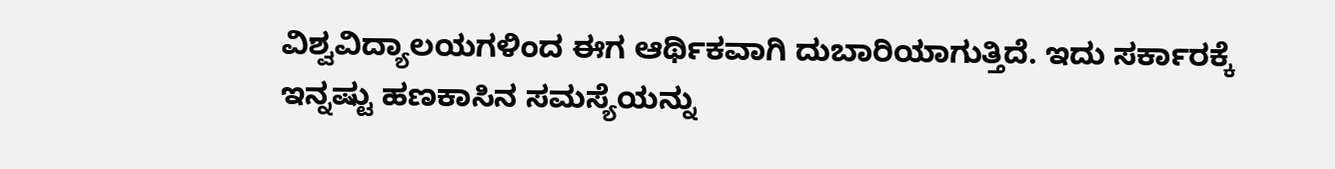ವಿಶ್ವವಿದ್ಯಾಲಯಗಳಿಂದ ಈಗ ಆರ್ಥಿಕವಾಗಿ ದುಬಾರಿಯಾಗುತ್ತಿದೆ. ಇದು ಸರ್ಕಾರಕ್ಕೆ ಇನ್ನಷ್ಟು ಹಣಕಾಸಿನ ಸಮಸ್ಯೆಯನ್ನು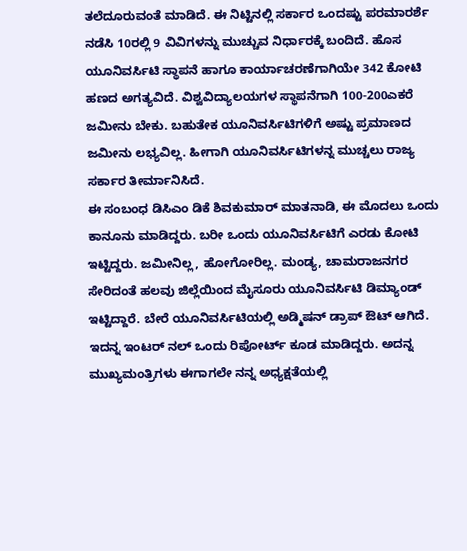ತಲೆದೂರುವಂತೆ ಮಾಡಿದೆ. ಈ ನಿಟ್ಟಿನಲ್ಲಿ ಸರ್ಕಾರ ಒಂದಷ್ಟು ಪರಮಾರರ್ಶೆ ನಡೆಸಿ 10ರಲ್ಲಿ 9 ವಿವಿಗಳನ್ನು ಮುಚ್ಚುವ ನಿರ್ಧಾರಕ್ಕೆ ಬಂದಿದೆ. ಹೊಸ ಯೂನಿವರ್ಸಿಟಿ ಸ್ಥಾಪನೆ ಹಾಗೂ ಕಾರ್ಯಾಚರಣೆಗಾಗಿಯೇ 342 ಕೋಟಿ ಹಣದ ಅಗತ್ಯವಿದೆ. ವಿಶ್ವವಿದ್ಯಾಲಯಗಳ ಸ್ಥಾಪನೆಗಾಗಿ 100-200ಎಕರೆ ಜಮೀನು ಬೇಕು. ಬಹುತೇಕ ಯೂನಿವರ್ಸಿಟಿಗಳಿಗೆ ಅಷ್ಟು ಪ್ರಮಾಣದ ಜಮೀನು ಲಭ್ಯವಿಲ್ಲ. ಹೀಗಾಗಿ ಯೂನಿವರ್ಸಿಟಿಗಳನ್ನ ಮುಚ್ಚಲು ರಾಜ್ಯ ಸರ್ಕಾರ ತೀರ್ಮಾನಿಸಿದೆ.
ಈ ಸಂಬಂಧ ಡಿಸಿಎಂ ಡಿಕೆ ಶಿವಕುಮಾರ್ ಮಾತನಾಡಿ, ಈ ಮೊದಲು ಒಂದು ಕಾನೂನು ಮಾಡಿದ್ದರು. ಬರೀ ಒಂದು ಯೂನಿವರ್ಸಿಟಿಗೆ ಎರಡು ಕೋಟಿ ಇಟ್ಟಿದ್ದರು. ಜಮೀನಿಲ್ಲ, ಹೋಗೋರಿಲ್ಲ. ಮಂಡ್ಯ, ಚಾಮರಾಜನಗರ ಸೇರಿದಂತೆ ಹಲವು ಜಿಲ್ಲೆಯಿಂದ ಮೈಸೂರು ಯೂನಿವರ್ಸಿಟಿ ಡಿಮ್ಯಾಂಡ್ ಇಟ್ಟಿದ್ದಾರೆ. ಬೇರೆ ಯೂನಿವರ್ಸಿಟಿಯಲ್ಲಿ ಅಡ್ಮಿಷನ್ ಡ್ರಾಪ್ ಔಟ್ ಆಗಿದೆ. ಇದನ್ನ ಇಂಟರ್ ನಲ್ ಒಂದು ರಿಪೋರ್ಟ್ ಕೂಡ ಮಾಡಿದ್ದರು. ಅದನ್ನ ಮುಖ್ಯಮಂತ್ರಿಗಳು ಈಗಾಗಲೇ ನನ್ನ ಅಧ್ಯಕ್ಷತೆಯಲ್ಲಿ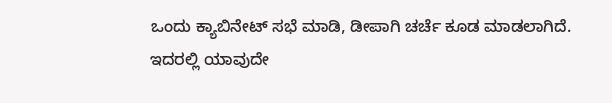ಒಂದು ಕ್ಯಾಬಿನೇಟ್ ಸಭೆ ಮಾಡಿ, ಡೀಪಾಗಿ ಚರ್ಚೆ ಕೂಡ ಮಾಡಲಾಗಿದೆ.
ಇದರಲ್ಲಿ ಯಾವುದೇ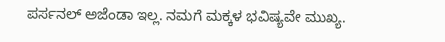ಪರ್ಸನಲ್ ಅಜೆಂಡಾ ಇಲ್ಲ. ನಮಗೆ ಮಕ್ಕಳ ಭವಿಷ್ಯವೇ ಮುಖ್ಯ.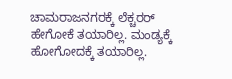ಚಾಮರಾಜನಗರಕ್ಕೆ ಲೆಕ್ಚರರ್ ಹೇಗೋಕೆ ತಯಾರಿಲ್ಲ. ಮಂಡ್ಯಕ್ಕೆ ಹೋಗೋದಕ್ಕೆ ತಯಾರಿಲ್ಲ.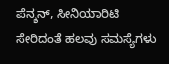ಪೆನ್ಶನ್, ಸೀನಿಯಾರಿಟಿ ಸೇರಿದಂತೆ ಹಲವು ಸಮಸ್ಯೆಗಳು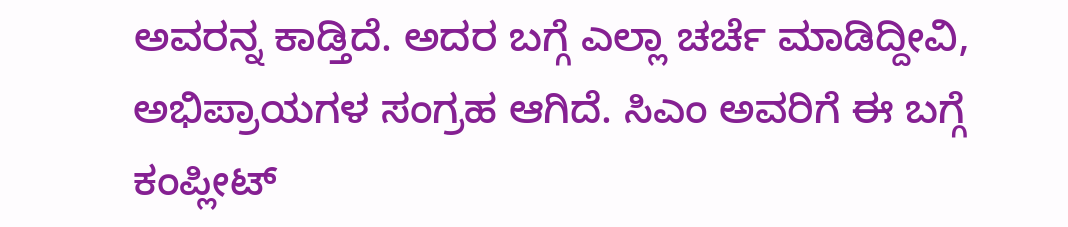ಅವರನ್ನ ಕಾಡ್ತಿದೆ. ಅದರ ಬಗ್ಗೆ ಎಲ್ಲಾ ಚರ್ಚೆ ಮಾಡಿದ್ದೀವಿ, ಅಭಿಪ್ರಾಯಗಳ ಸಂಗ್ರಹ ಆಗಿದೆ. ಸಿಎಂ ಅವರಿಗೆ ಈ ಬಗ್ಗೆ ಕಂಪ್ಲೀಟ್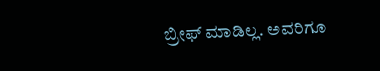ಬ್ರೀಫ್ ಮಾಡಿಲ್ಲ. ಅವರಿಗೂ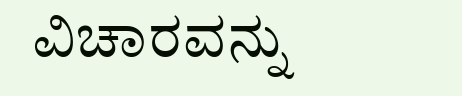ವಿಚಾರವನ್ನು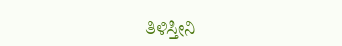ತಿಳಿಸ್ತೀನಿ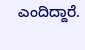ಎಂದಿದ್ದಾರೆ.